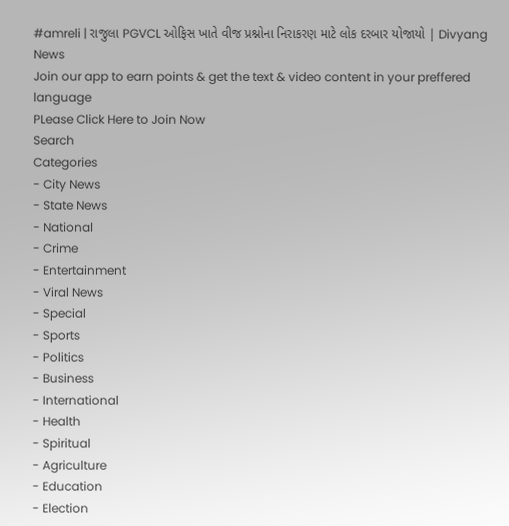#amreli | રાજુલા PGVCL ઓફિસ ખાતે વીજ પ્રશ્નોના નિરાકરણ માટે લોક દરબાર યોજાયો | Divyang News
Join our app to earn points & get the text & video content in your preffered language
PLease Click Here to Join Now
Search
Categories
- City News
- State News
- National
- Crime
- Entertainment
- Viral News
- Special
- Sports
- Politics
- Business
- International
- Health
- Spiritual
- Agriculture
- Education
- Election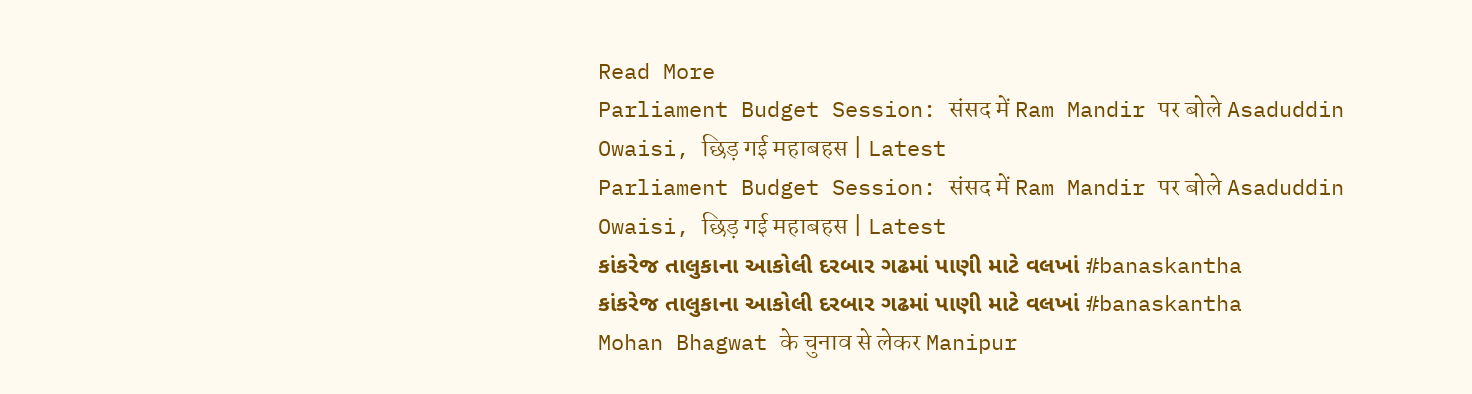Read More
Parliament Budget Session: संसद में Ram Mandir पर बोले Asaduddin Owaisi, छिड़ गई महाबहस | Latest
Parliament Budget Session: संसद में Ram Mandir पर बोले Asaduddin Owaisi, छिड़ गई महाबहस | Latest
કાંકરેજ તાલુકાના આકોલી દરબાર ગઢમાં પાણી માટે વલખાં #banaskantha
કાંકરેજ તાલુકાના આકોલી દરબાર ગઢમાં પાણી માટે વલખાં #banaskantha
Mohan Bhagwat के चुनाव से लेकर Manipur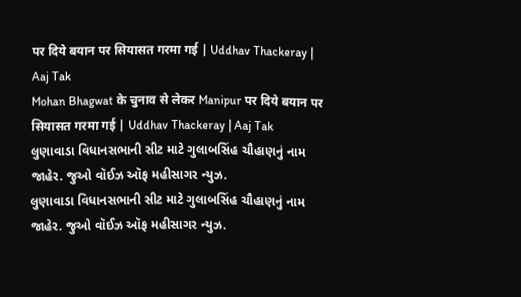पर दिये बयान पर सियासत गरमा गई | Uddhav Thackeray | Aaj Tak
Mohan Bhagwat के चुनाव से लेकर Manipur पर दिये बयान पर सियासत गरमा गई | Uddhav Thackeray | Aaj Tak
લુણાવાડા વિધાનસભાની સીટ માટે ગુલાબસિંહ ચૌહાણનું નામ જાહેર. જુઓ વૉઈઝ ઑફ મહીસાગર ન્યુઝ.
લુણાવાડા વિધાનસભાની સીટ માટે ગુલાબસિંહ ચૌહાણનું નામ જાહેર. જુઓ વૉઈઝ ઑફ મહીસાગર ન્યુઝ.